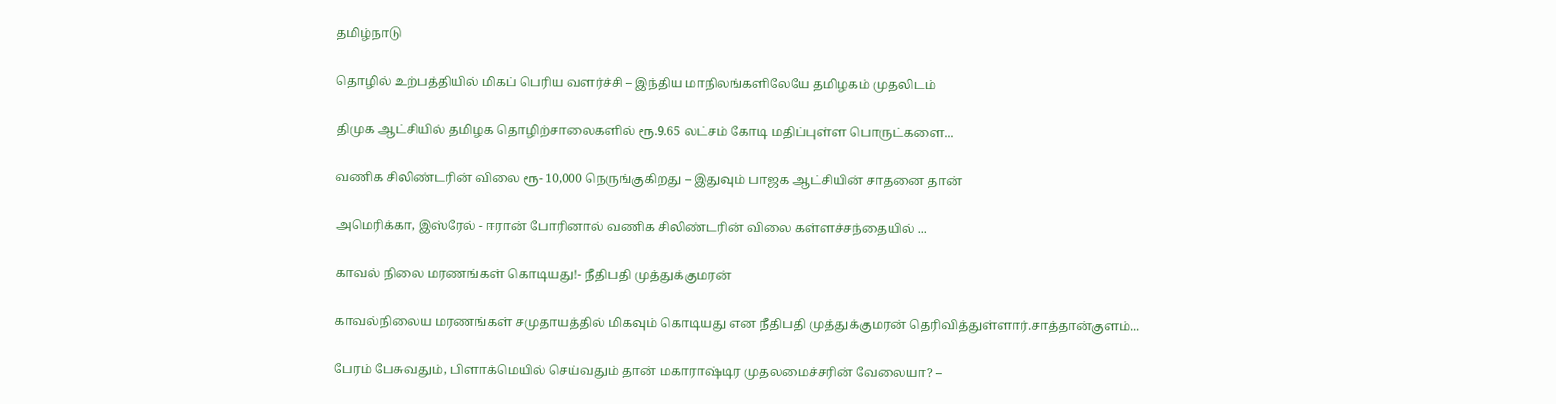தமிழ்நாடு

தொழில் உற்பத்தியில் மிகப் பெரிய வளர்ச்சி – இந்திய மாநிலங்களிலேயே தமிழகம் முதலிடம்

திமுக ஆட்சியில் தமிழக தொழிற்சாலைகளில் ரூ.9.65 லட்சம் கோடி மதிப்புள்ள பொருட்களை...

வணிக சிலிண்டரின் விலை ரூ- 10,000 நெருங்குகிறது – இதுவும் பாஜக ஆட்சியின் சாதனை தான்

அமெரிக்கா, இஸ்ரேல் - ஈரான் போரினால் வணிக சிலிண்டரின் விலை கள்ளச்சந்தையில் ...

காவல் நிலை மரணங்கள் கொடியது!- நீதிபதி முத்துக்குமரன்

காவல்நிலைய மரணங்கள் சமுதாயத்தில் மிகவும் கொடியது என நீதிபதி முத்துக்குமரன் தெரிவித்துள்ளார்.சாத்தான்குளம்...

பேரம் பேசுவதும், பிளாக்மெயில் செய்வதும் தான் மகாராஷ்டிர முதலமைச்சரின் வேலையா? –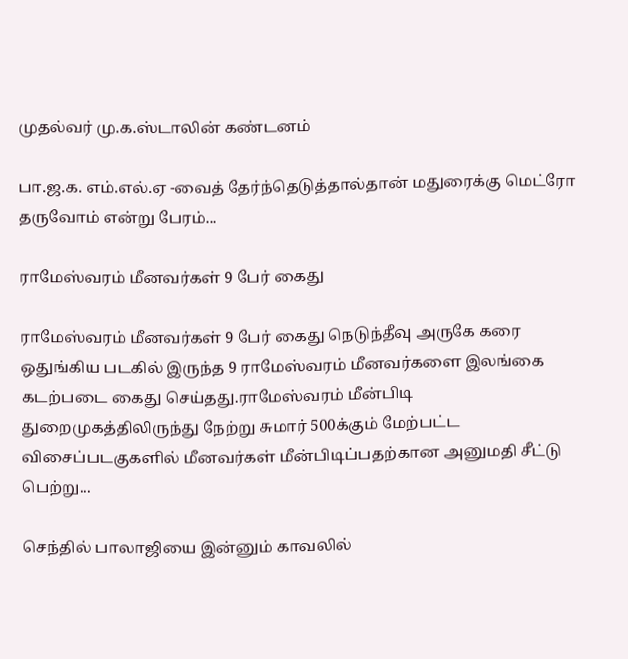முதல்வர் மு.க.ஸ்டாலின் கண்டனம்

பா.ஜ.க. எம்.எல்.ஏ -வைத் தேர்ந்தெடுத்தால்தான் மதுரைக்கு மெட்ரோ தருவோம் என்று பேரம்...

ராமேஸ்வரம் மீனவர்கள் 9 பேர் கைது

ராமேஸ்வரம் மீனவர்கள் 9 பேர் கைது நெடுந்தீவு அருகே கரை ஒதுங்கிய படகில் இருந்த 9 ராமேஸ்வரம் மீனவர்களை இலங்கை கடற்படை கைது செய்தது.ராமேஸ்வரம் மீன்பிடி துறைமுகத்திலிருந்து நேற்று சுமார் 500க்கும் மேற்பட்ட விசைப்படகுகளில் மீனவர்கள் மீன்பிடிப்பதற்கான அனுமதி சீட்டு பெற்று...

செந்தில் பாலாஜியை இன்னும் காவலில்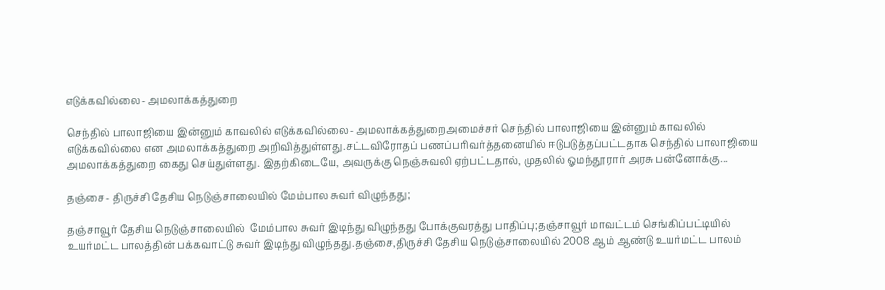எடுக்கவில்லை- அமலாக்கத்துறை

செந்தில் பாலாஜியை இன்னும் காவலில் எடுக்கவில்லை- அமலாக்கத்துறைஅமைச்சர் செந்தில் பாலாஜியை இன்னும் காவலில் எடுக்கவில்லை என அமலாக்கத்துறை அறிவித்துள்ளது.சட்டவிரோதப் பணப்பரிவர்த்தனையில் ஈடுபடுத்தப்பட்டதாக செந்தில் பாலாஜியை அமலாக்கத்துறை கைது செய்துள்ளது. இதற்கிடையே, அவருக்கு நெஞ்சுவலி ஏற்பட்டதால், முதலில் ஓமந்தூரார் அரசு பன்னோக்கு...

தஞ்சை- திருச்சி தேசிய நெடுஞ்சாலையில் மேம்பால சுவர் விழுந்தது;

தஞ்சாவூர் தேசிய நெடுஞ்சாலையில்  மேம்பால சுவர் இடிந்து விழுந்தது போக்குவரத்து பாதிப்பு;தஞ்சாவூர் மாவட்டம் செங்கிப்பட்டியில் உயர்மட்ட பாலத்தின் பக்கவாட்டு சுவர் இடிந்து விழுந்தது.தஞ்சை,திருச்சி தேசிய நெடுஞ்சாலையில் 2008 ஆம் ஆண்டு உயர்மட்ட பாலம்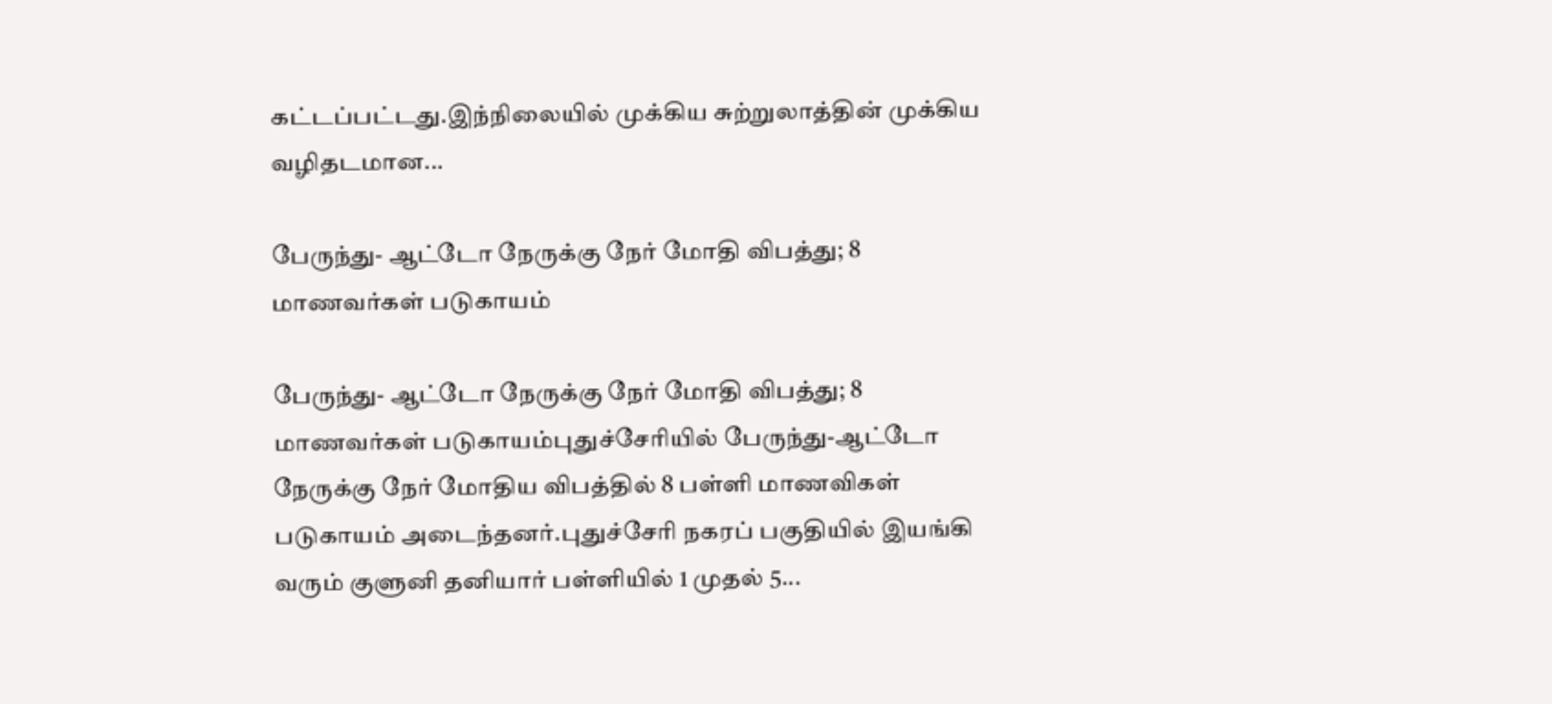கட்டப்பட்டது.இந்நிலையில் முக்கிய சுற்றுலாத்தின் முக்கிய வழிதடமான...

பேருந்து- ஆட்டோ நேருக்கு நேர் மோதி விபத்து; 8 மாணவர்கள் படுகாயம்

பேருந்து- ஆட்டோ நேருக்கு நேர் மோதி விபத்து; 8 மாணவர்கள் படுகாயம்புதுச்சேரியில் பேருந்து-ஆட்டோ நேருக்கு நேர் மோதிய விபத்தில் 8 பள்ளி மாணவிகள் படுகாயம் அடைந்தனர்.புதுச்சேரி நகரப் பகுதியில் இயங்கி வரும் குளுனி தனியார் பள்ளியில் 1 முதல் 5...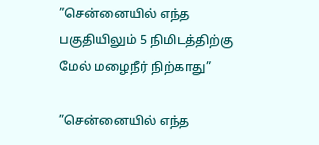”சென்னையில் எந்த பகுதியிலும் 5 நிமிடத்திற்கு மேல் மழைநீர் நிற்காது”

”சென்னையில் எந்த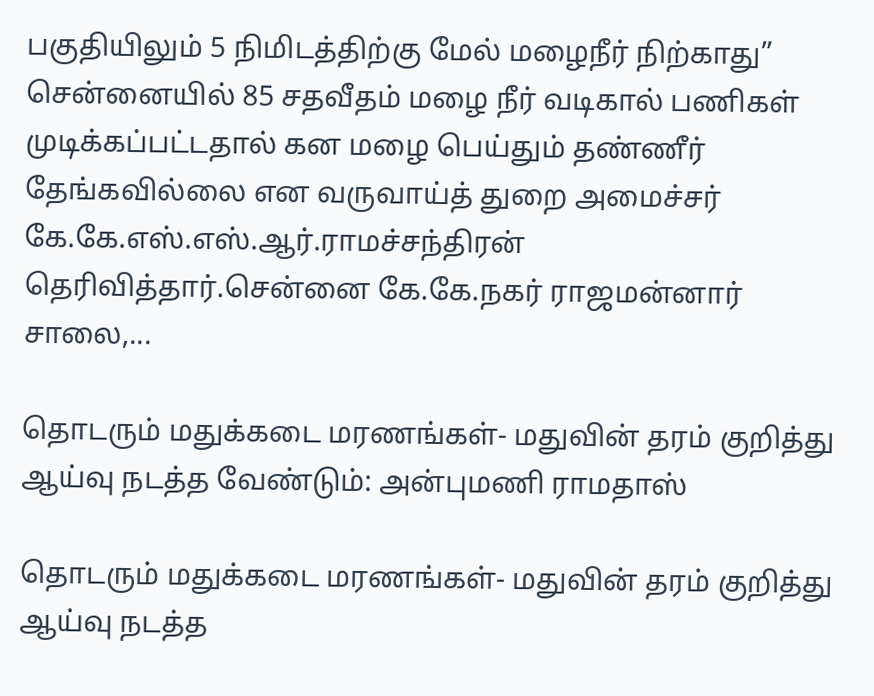பகுதியிலும் 5 நிமிடத்திற்கு மேல் மழைநீர் நிற்காது” சென்னையில் 85 சதவீதம் மழை நீர் வடிகால் பணிகள் முடிக்கப்பட்டதால் கன மழை பெய்தும் தண்ணீர் தேங்கவில்லை என வருவாய்த் துறை அமைச்சர் கே.கே.எஸ்.எஸ்.ஆர்.ராமச்சந்திரன் தெரிவித்தார்.சென்னை கே.கே.நகர் ராஜமன்னார் சாலை,...

தொடரும் மதுக்கடை மரணங்கள்- மதுவின் தரம் குறித்து ஆய்வு நடத்த வேண்டும்: அன்புமணி ராமதாஸ்

தொடரும் மதுக்கடை மரணங்கள்- மதுவின் தரம் குறித்து ஆய்வு நடத்த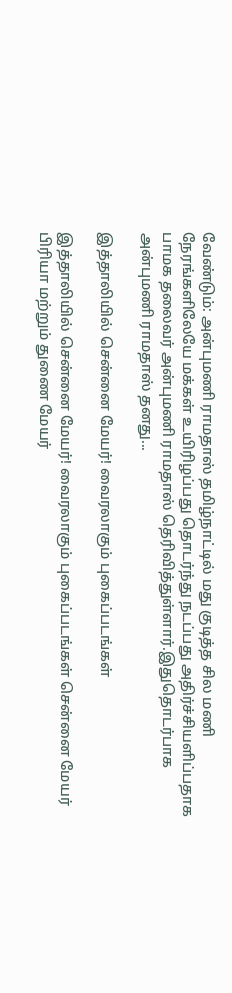வேண்டும்: அன்புமணி ராமதாஸ் தமிழ்நாட்டில் மது குடித்த சில மணி நேரங்களிலேயே மக்கள் உயிரிழப்பது தொடர்ந்து நடப்பது அதிர்ச்சியளிப்பதாக பாமக தலைவர் அன்புமணி ராமதாஸ் தெரிவித்துள்ளார்.இதுதொடர்பாக அன்புமணி ராமதாஸ் தனது...

இத்தாலியில் சென்னை மேயர்! வைரலாகும் புகைப்படங்கள்

இத்தாலியில் சென்னை மேயர்! வைரலாகும் புகைப்படங்கள் சென்னை மேயர் பிரியா மற்றும் துணை மேயர்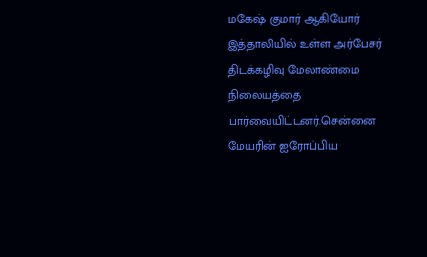மகேஷ் குமார் ஆகியோர் இத்தாலியில் உள்ள அர்பேசர் திடக்கழிவு மேலாண்மை நிலையத்தை பார்வையிட்டனர்.சென்னை மேயரின் ஐரோப்பிய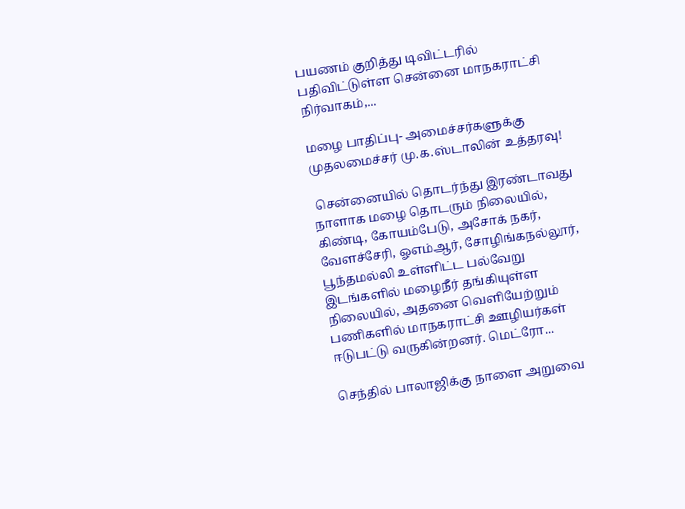பயணம் குறித்து டிவிட்டரில் பதிவிட்டுள்ள சென்னை மாநகராட்சி நிர்வாகம்,...

மழை பாதிப்பு- அமைச்சர்களுக்கு முதலமைச்சர் மு.க.ஸ்டாலின் உத்தரவு!

 சென்னையில் தொடர்ந்து இரண்டாவது நாளாக மழை தொடரும் நிலையில், கிண்டி, கோயம்பேடு, அசோக் நகர், வேளச்சேரி, ஓஎம்ஆர், சோழிங்கநல்லூர், பூந்தமல்லி உள்ளிட்ட பல்வேறு இடங்களில் மழைநீர் தங்கியுள்ள நிலையில், அதனை வெளியேற்றும் பணிகளில் மாநகராட்சி ஊழியர்கள் ஈடுபட்டு வருகின்றனர். மெட்ரோ...

செந்தில் பாலாஜிக்கு நாளை அறுவை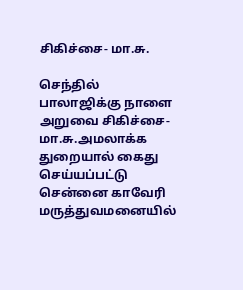சிகிச்சை- மா.சு.

செந்தில் பாலாஜிக்கு நாளை அறுவை சிகிச்சை- மா.சு.அமலாக்க துறையால் கைது செய்யப்பட்டு சென்னை காவேரி மருத்துவமனையில்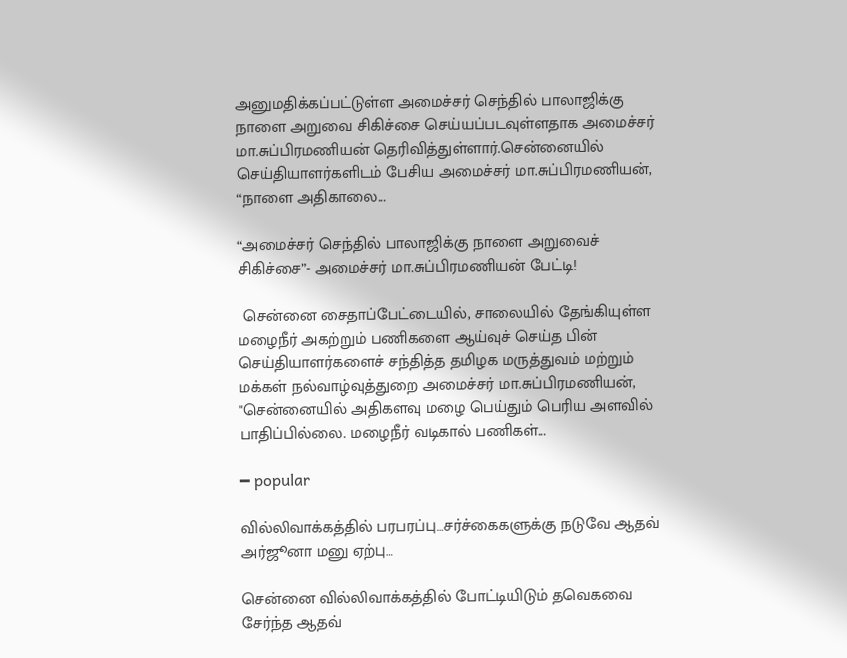அனுமதிக்கப்பட்டுள்ள அமைச்சர் செந்தில் பாலாஜிக்கு நாளை அறுவை சிகிச்சை செய்யப்படவுள்ளதாக அமைச்சர் மா.சுப்பிரமணியன் தெரிவித்துள்ளார்.சென்னையில் செய்தியாளர்களிடம் பேசிய அமைச்சர் மா.சுப்பிரமணியன், “நாளை அதிகாலை...

“அமைச்சர் செந்தில் பாலாஜிக்கு நாளை அறுவைச் சிகிச்சை”- அமைச்சர் மா.சுப்பிரமணியன் பேட்டி!

 சென்னை சைதாப்பேட்டையில், சாலையில் தேங்கியுள்ள மழைநீர் அகற்றும் பணிகளை ஆய்வுச் செய்த பின் செய்தியாளர்களைச் சந்தித்த தமிழக மருத்துவம் மற்றும் மக்கள் நல்வாழ்வுத்துறை அமைச்சர் மா.சுப்பிரமணியன், "சென்னையில் அதிகளவு மழை பெய்தும் பெரிய அளவில் பாதிப்பில்லை. மழைநீர் வடிகால் பணிகள்...

━ popular

வில்லிவாக்கத்தில் பரபரப்பு…சர்ச்கைகளுக்கு நடுவே ஆதவ் அர்ஜூனா மனு ஏற்பு…

சென்னை வில்லிவாக்கத்தில் போட்டியிடும் தவெகவை சேர்ந்த ஆதவ்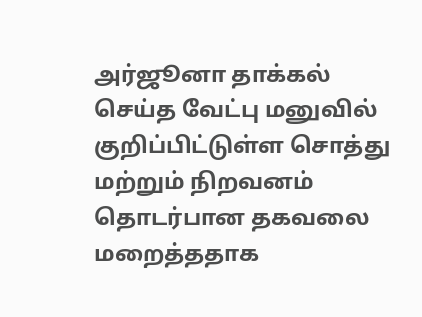அர்ஜூனா தாக்கல் செய்த வேட்பு மனுவில் குறிப்பிட்டுள்ள சொத்து மற்றும் நிறவனம் தொடர்பான தகவலை மறைத்ததாக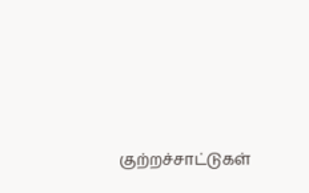குற்றச்சாட்டுகள்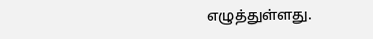எழுத்துள்ளது.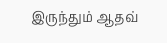இருந்தும் ஆதவ்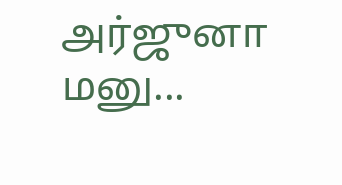அர்ஜுனா மனு...